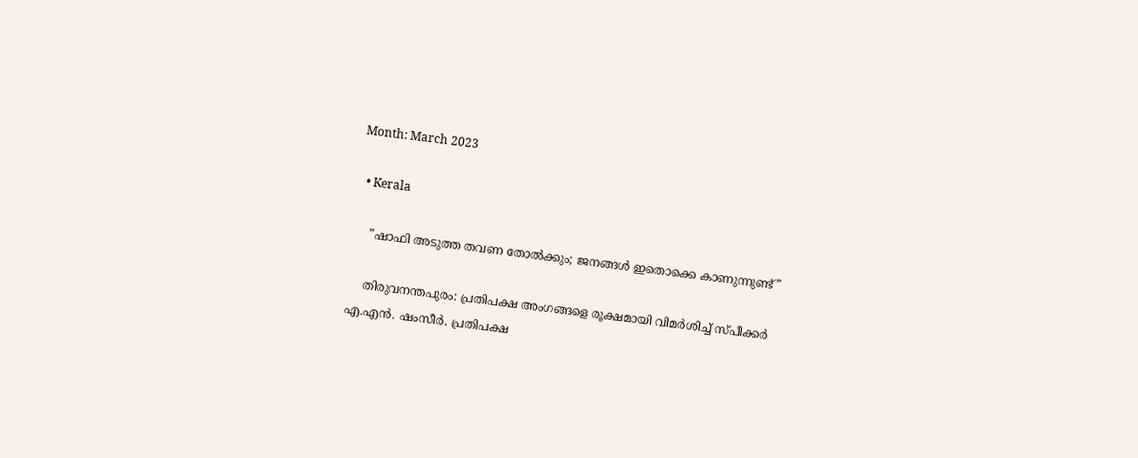Month: March 2023

  • Kerala

    ”ഷാഫി അടുത്ത തവണ തോല്‍ക്കും; ജനങ്ങള്‍ ഇതൊക്കെ കാണുന്നുണ്ട്”

    തിരുവനന്തപുരം: പ്രതിപക്ഷ അംഗങ്ങളെ രൂക്ഷമായി വിമര്‍ശിച്ച് സ്പീക്കര്‍ എ.എന്‍. ഷംസീര്‍. പ്രതിപക്ഷ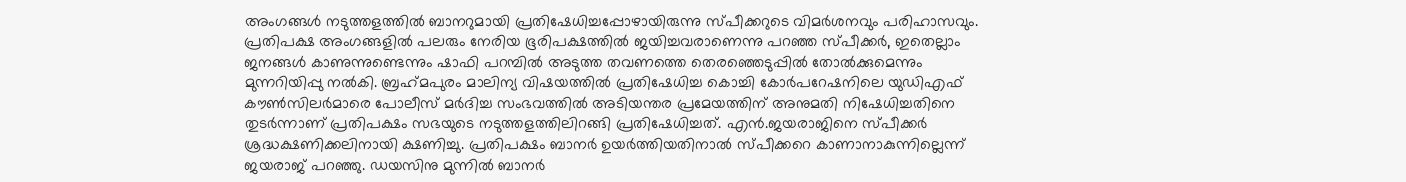അംഗങ്ങള്‍ നടുത്തളത്തില്‍ ബാനറുമായി പ്രതിഷേധിച്ചപ്പോഴായിരുന്നു സ്പീക്കറുടെ വിമര്‍ശനവും പരിഹാസവും. പ്രതിപക്ഷ അംഗങ്ങളില്‍ പലരും നേരിയ ഭൂരിപക്ഷത്തില്‍ ജയിച്ചവരാണെന്നു പറഞ്ഞ സ്പീക്കര്‍, ഇതെല്ലാം ജനങ്ങള്‍ കാണുന്നുണ്ടെന്നും ഷാഫി പറമ്പില്‍ അടുത്ത തവണത്തെ തെരഞ്ഞെടുപ്പില്‍ തോല്‍ക്കുമെന്നും മുന്നറിയിപ്പു നല്‍കി. ബ്രഹ്‌മപുരം മാലിന്യ വിഷയത്തില്‍ പ്രതിഷേധിച്ച കൊച്ചി കോര്‍പറേഷനിലെ യുഡിഎഫ് കൗണ്‍സിലര്‍മാരെ പോലീസ് മര്‍ദിച്ച സംഭവത്തില്‍ അടിയന്തര പ്രമേയത്തിന് അനുമതി നിഷേധിച്ചതിനെ തുടര്‍ന്നാണ് പ്രതിപക്ഷം സഭയുടെ നടുത്തളത്തിലിറങ്ങി പ്രതിഷേധിച്ചത്. എന്‍.ജയരാജിനെ സ്പീക്കര്‍ ശ്രദ്ധക്ഷണിക്കലിനായി ക്ഷണിച്ചു. പ്രതിപക്ഷം ബാനര്‍ ഉയര്‍ത്തിയതിനാല്‍ സ്പീക്കറെ കാണാനാകുന്നില്ലെന്ന് ജയരാജ് പറഞ്ഞു. ഡയസിനു മുന്നില്‍ ബാനര്‍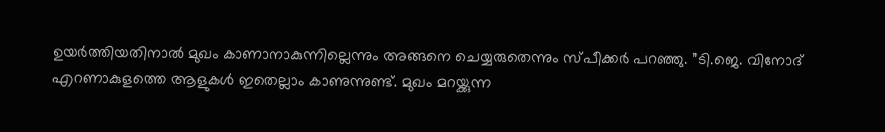ഉയര്‍ത്തിയതിനാല്‍ മുഖം കാണാനാകുന്നില്ലെന്നും അങ്ങനെ ചെയ്യരുതെന്നും സ്പീക്കര്‍ പറഞ്ഞു. ”ടി.ജെ. വിനോദ് എറണാകുളത്തെ ആളുകള്‍ ഇതെല്ലാം കാണുന്നുണ്ട്. മുഖം മറയ്ക്കുന്ന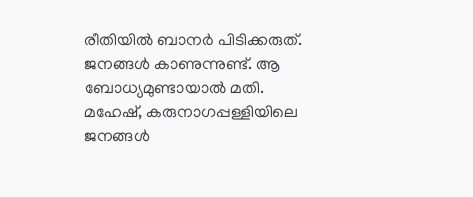രീതിയില്‍ ബാനര്‍ പിടിക്കരുത്. ജനങ്ങള്‍ കാണുന്നുണ്ട്. ആ ബോധ്യമുണ്ടായാല്‍ മതി. മഹേഷ്, കരുനാഗപ്പള്ളിയിലെ ജനങ്ങള്‍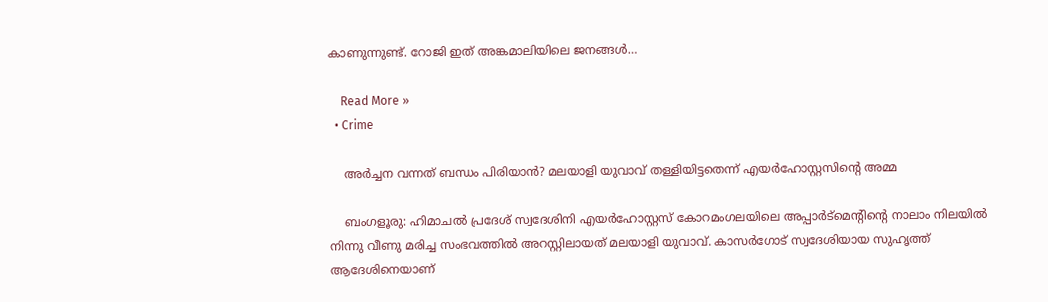കാണുന്നുണ്ട്. റോജി ഇത് അങ്കമാലിയിലെ ജനങ്ങള്‍…

    Read More »
  • Crime

    അര്‍ച്ചന വന്നത് ബന്ധം പിരിയാന്‍? മലയാളി യുവാവ് തള്ളിയിട്ടതെന്ന് എയര്‍ഹോസ്റ്റസിന്റെ അമ്മ

    ബംഗളൂരു: ഹിമാചല്‍ പ്രദേശ് സ്വദേശിനി എയര്‍ഹോസ്റ്റസ് കോറമംഗലയിലെ അപ്പാര്‍ട്‌മെന്റിന്റെ നാലാം നിലയില്‍ നിന്നു വീണു മരിച്ച സംഭവത്തില്‍ അറസ്റ്റിലായത് മലയാളി യുവാവ്. കാസര്‍ഗോട് സ്വദേശിയായ സുഹൃത്ത് ആദേശിനെയാണ്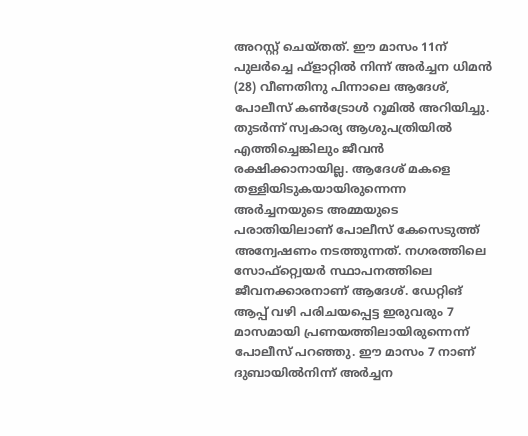അറസ്റ്റ് ചെയ്തത്. ഈ മാസം 11ന് പുലര്‍ച്ചെ ഫ്‌ളാറ്റില്‍ നിന്ന് അര്‍ച്ചന ധിമന്‍ (28) വീണതിനു പിന്നാലെ ആദേശ്, പോലീസ് കണ്‍ട്രോള്‍ റൂമില്‍ അറിയിച്ചു. തുടര്‍ന്ന് സ്വകാര്യ ആശുപത്രിയില്‍ എത്തിച്ചെങ്കിലും ജീവന്‍ രക്ഷിക്കാനായില്ല. ആദേശ് മകളെ തള്ളിയിടുകയായിരുന്നെന്ന അര്‍ച്ചനയുടെ അമ്മയുടെ പരാതിയിലാണ് പോലീസ് കേസെടുത്ത് അന്വേഷണം നടത്തുന്നത്. നഗരത്തിലെ സോഫ്റ്റ്വെയര്‍ സ്ഥാപനത്തിലെ ജീവനക്കാരനാണ് ആദേശ്. ഡേറ്റിങ് ആപ്പ് വഴി പരിചയപ്പെട്ട ഇരുവരും 7 മാസമായി പ്രണയത്തിലായിരുന്നെന്ന് പോലീസ് പറഞ്ഞു. ഈ മാസം 7 നാണ് ദുബായില്‍നിന്ന് അര്‍ച്ചന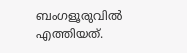ബംഗളൂരുവില്‍ എത്തിയത്.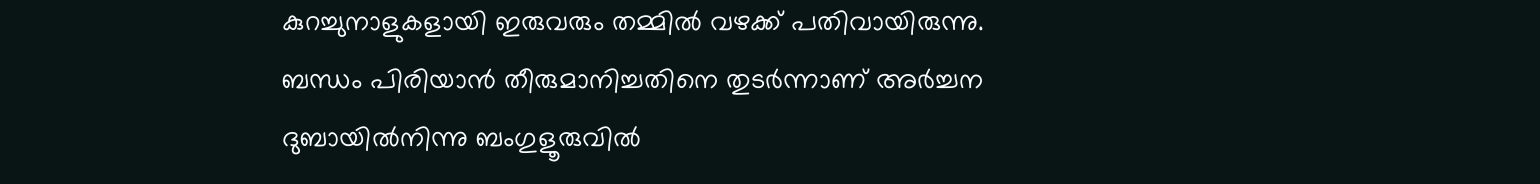കുറച്ചുനാളുകളായി ഇരുവരും തമ്മില്‍ വഴക്ക് പതിവായിരുന്നു. ബന്ധം പിരിയാന്‍ തീരുമാനിച്ചതിനെ തുടര്‍ന്നാണ് അര്‍ച്ചന ദുബായില്‍നിന്നു ബംഗുളൂരുവില്‍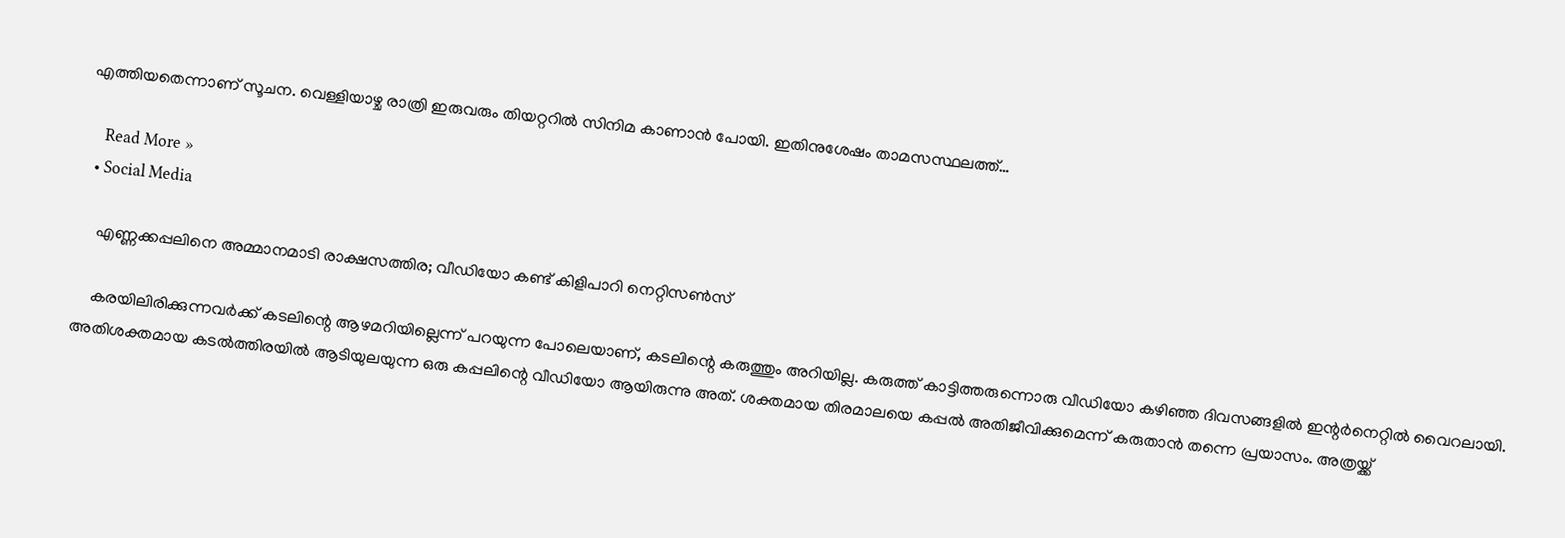എത്തിയതെന്നാണ് സൂചന. വെള്ളിയാഴ്ച രാത്രി ഇരുവരും തിയറ്ററില്‍ സിനിമ കാണാന്‍ പോയി. ഇതിനുശേഷം താമസസ്ഥലത്ത്…

    Read More »
  • Social Media

    എണ്ണക്കപ്പലിനെ അമ്മാനമാടി രാക്ഷസത്തിര; വീഡിയോ കണ്ട് കിളിപാറി നെറ്റിസണ്‍സ്

    കരയിലിരിക്കുന്നവര്‍ക്ക് കടലിന്റെ ആഴമറിയില്ലെന്ന് പറയുന്ന പോലെയാണ്, കടലിന്റെ കരുത്തും അറിയില്ല. കരുത്ത് കാട്ടിത്തരുന്നൊരു വീഡിയോ കഴിഞ്ഞ ദിവസങ്ങളില്‍ ഇന്റര്‍നെറ്റില്‍ വൈറലായി. അതിശക്തമായ കടല്‍ത്തിരയില്‍ ആടിയുലയുന്ന ഒരു കപ്പലിന്റെ വീഡിയോ ആയിരുന്നു അത്. ശക്തമായ തിരമാലയെ കപ്പല്‍ അതിജീവിക്കുമെന്ന് കരുതാന്‍ തന്നെ പ്രയാസം. അത്രയ്ക്ക്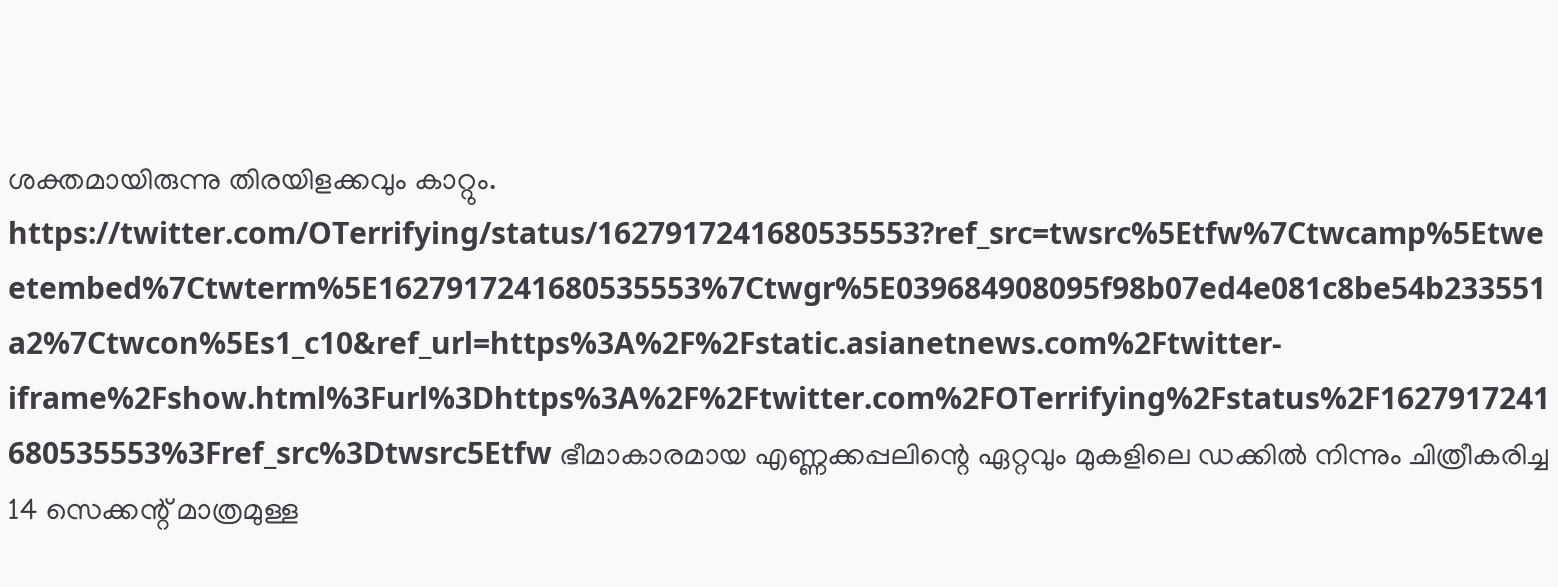ശക്തമായിരുന്നു തിരയിളക്കവും കാറ്റും. https://twitter.com/OTerrifying/status/1627917241680535553?ref_src=twsrc%5Etfw%7Ctwcamp%5Etweetembed%7Ctwterm%5E1627917241680535553%7Ctwgr%5E039684908095f98b07ed4e081c8be54b233551a2%7Ctwcon%5Es1_c10&ref_url=https%3A%2F%2Fstatic.asianetnews.com%2Ftwitter-iframe%2Fshow.html%3Furl%3Dhttps%3A%2F%2Ftwitter.com%2FOTerrifying%2Fstatus%2F1627917241680535553%3Fref_src%3Dtwsrc5Etfw ഭീമാകാരമായ എണ്ണക്കപ്പലിന്റെ ഏറ്റവും മുകളിലെ ഡക്കില്‍ നിന്നും ചിത്രീകരിച്ച 14 സെക്കന്റ് മാത്രമുള്ള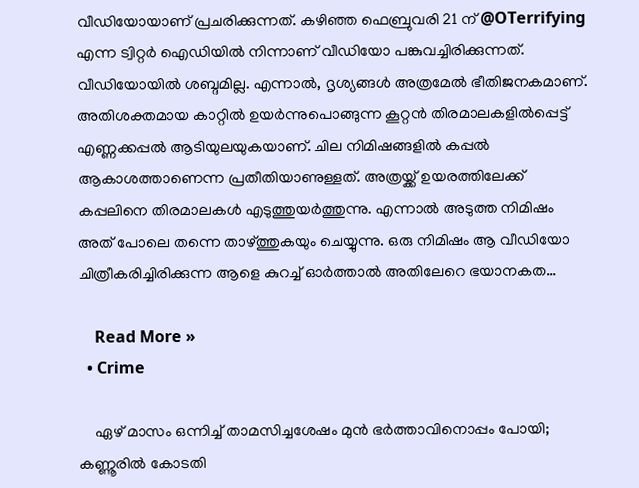വീഡിയോയാണ് പ്രചരിക്കുന്നത്. കഴിഞ്ഞ ഫെബ്രുവരി 21 ന് @OTerrifying എന്ന ട്വിറ്റര്‍ ഐഡിയില്‍ നിന്നാണ് വീഡിയോ പങ്കുവച്ചിരിക്കുന്നത്. വീഡിയോയില്‍ ശബ്ദമില്ല. എന്നാല്‍, ദൃശ്യങ്ങള്‍ അത്രമേല്‍ ഭീതിജനകമാണ്. അതിശക്തമായ കാറ്റില്‍ ഉയര്‍ന്നുപൊങ്ങുന്ന കൂറ്റന്‍ തിരമാലകളില്‍പ്പെട്ട് എണ്ണക്കപ്പല്‍ ആടിയുലയുകയാണ്. ചില നിമിഷങ്ങളില്‍ കപ്പല്‍ ആകാശത്താണെന്ന പ്രതീതിയാണുള്ളത്. അത്രയ്ക്ക് ഉയരത്തിലേക്ക് കപ്പലിനെ തിരമാലകള്‍ എടുത്തുയര്‍ത്തുന്നു. എന്നാല്‍ അടുത്ത നിമിഷം അത് പോലെ തന്നെ താഴ്ത്തുകയും ചെയ്യുന്നു. ഒരു നിമിഷം ആ വീഡിയോ ചിത്രീകരിച്ചിരിക്കുന്ന ആളെ കുറച്ച് ഓര്‍ത്താല്‍ അതിലേറെ ഭയാനകത…

    Read More »
  • Crime

    ഏഴ് മാസം ഒന്നിച്ച് താമസിച്ചശേഷം മുന്‍ ഭര്‍ത്താവിനൊപ്പം പോയി; കണ്ണൂരില്‍ കോടതി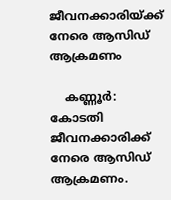ജീവനക്കാരിയ്ക്ക് നേരെ ആസിഡ് ആക്രമണം

    കണ്ണൂര്‍: കോടതി ജീവനക്കാരിക്ക് നേരെ ആസിഡ് ആക്രമണം.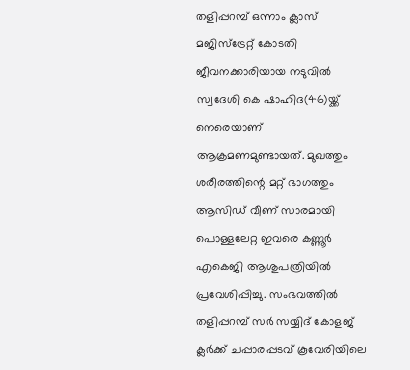തളിപ്പറമ്പ് ഒന്നാം ക്ലാസ് മജിസ്‌ട്രേറ്റ് കോടതി ജീവനക്കാരിയായ നടുവില്‍ സ്വദേശി കെ ഷാഹിദ(46)യ്ക്ക് നെരെയാണ് ആക്രമണമുണ്ടായത്. മുഖത്തും ശരീരത്തിന്റെ മറ്റ് ഭാഗത്തും ആസിഡ് വീണ് സാരമായി പൊള്ളലേറ്റ ഇവരെ കണ്ണൂര്‍ എകെജി ആശുപത്രിയില്‍ പ്രവേശിപ്പിച്ചു. സംഭവത്തില്‍ തളിപ്പറമ്പ് സര്‍ സയ്യിദ് കോളജ് ക്ലര്‍ക്ക് ചപ്പാരപ്പടവ് കൂവേരിയിലെ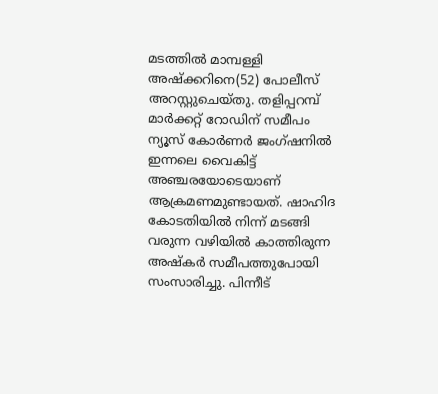മടത്തില്‍ മാമ്പള്ളി അഷ്‌ക്കറിനെ(52) പോലീസ് അറസ്റ്റുചെയ്തു. തളിപ്പറമ്പ് മാര്‍ക്കറ്റ് റോഡിന് സമീപം ന്യൂസ് കോര്‍ണര്‍ ജംഗ്ഷനില്‍ ഇന്നലെ വൈകിട്ട് അഞ്ചരയോടെയാണ് ആക്രമണമുണ്ടായത്. ഷാഹിദ കോടതിയില്‍ നിന്ന് മടങ്ങി വരുന്ന വഴിയില്‍ കാത്തിരുന്ന അഷ്‌കര്‍ സമീപത്തുപോയി സംസാരിച്ചു. പിന്നീട്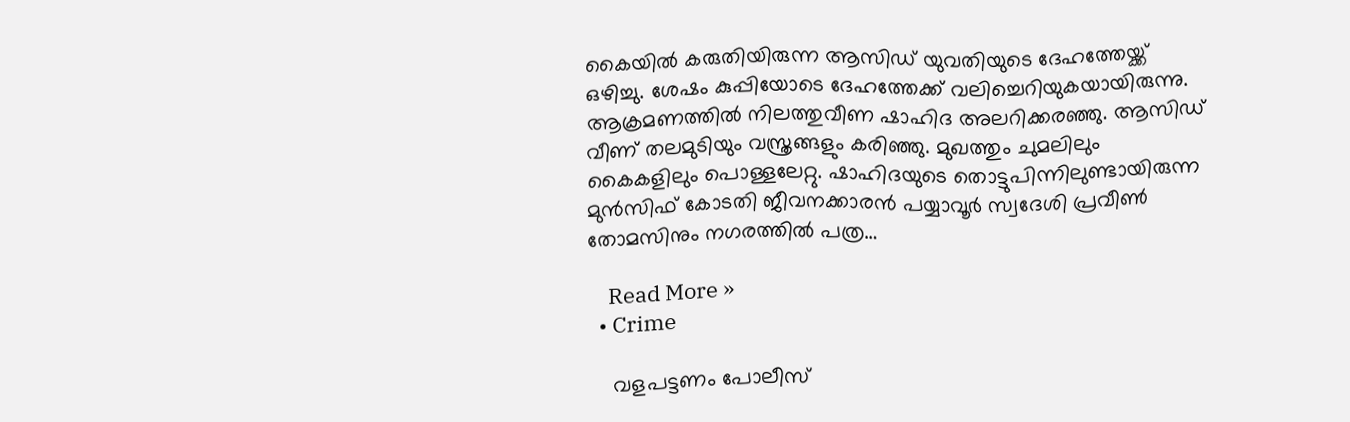കൈയില്‍ കരുതിയിരുന്ന ആസിഡ് യുവതിയുടെ ദേഹത്തേയ്ക്ക് ഒഴിച്ചു. ശേഷം കുപ്പിയോടെ ദേഹത്തേക്ക് വലിച്ചെറിയുകയായിരുന്നു. ആക്രമണത്തില്‍ നിലത്തുവീണ ഷാഹിദ അലറിക്കരഞ്ഞു. ആസിഡ് വീണ് തലമുടിയും വസ്ത്രങ്ങളും കരിഞ്ഞു. മുഖത്തും ചുമലിലും കൈകളിലും പൊള്ളലേറ്റു. ഷാഹിദയുടെ തൊട്ടുപിന്നിലുണ്ടായിരുന്ന മുന്‍സിഫ് കോടതി ജീവനക്കാരന്‍ പയ്യാവൂര്‍ സ്വദേശി പ്രവീണ്‍ തോമസിനും നഗരത്തില്‍ പത്ര…

    Read More »
  • Crime

    വളപട്ടണം പോലീസ്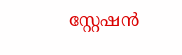സ്റ്റേഷന്‍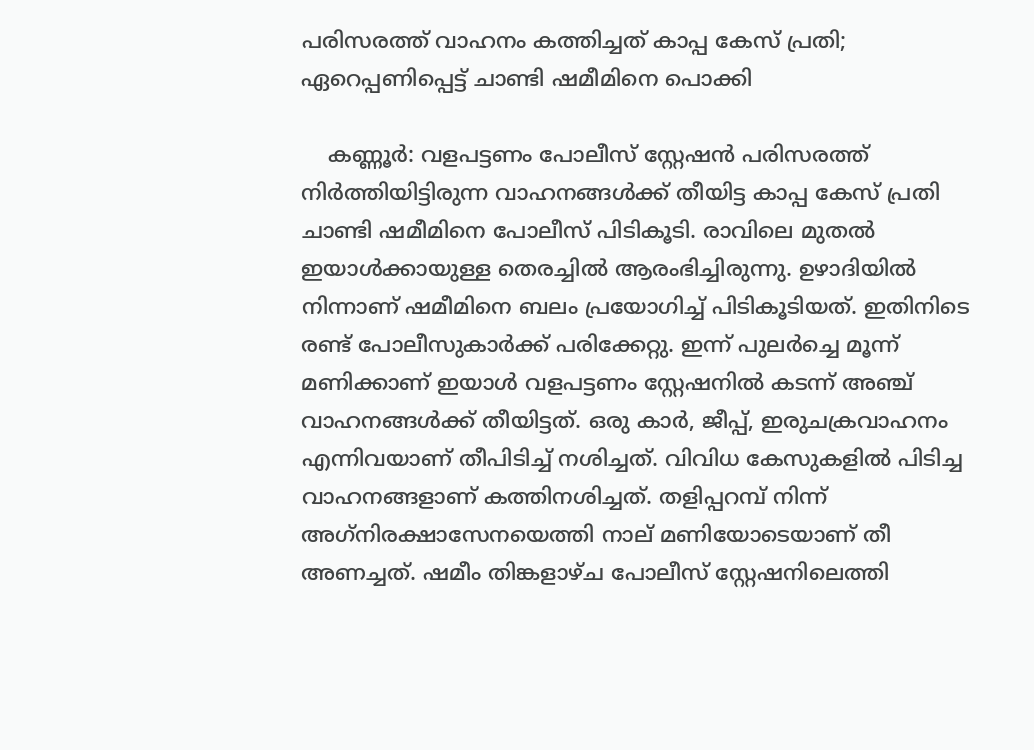പരിസരത്ത് വാഹനം കത്തിച്ചത് കാപ്പ കേസ് പ്രതി; ഏറെപ്പണിപ്പെട്ട് ചാണ്ടി ഷമീമിനെ പൊക്കി

    കണ്ണൂര്‍: വളപട്ടണം പോലീസ് സ്റ്റേഷന്‍ പരിസരത്ത് നിര്‍ത്തിയിട്ടിരുന്ന വാഹനങ്ങള്‍ക്ക് തീയിട്ട കാപ്പ കേസ് പ്രതി ചാണ്ടി ഷമീമിനെ പോലീസ് പിടികൂടി. രാവിലെ മുതല്‍ ഇയാള്‍ക്കായുള്ള തെരച്ചില്‍ ആരംഭിച്ചിരുന്നു. ഉഴാദിയില്‍ നിന്നാണ് ഷമീമിനെ ബലം പ്രയോഗിച്ച് പിടികൂടിയത്. ഇതിനിടെ രണ്ട് പോലീസുകാര്‍ക്ക് പരിക്കേറ്റു. ഇന്ന് പുലര്‍ച്ചെ മൂന്ന് മണിക്കാണ് ഇയാള്‍ വളപട്ടണം സ്റ്റേഷനില്‍ കടന്ന് അഞ്ച് വാഹനങ്ങള്‍ക്ക് തീയിട്ടത്. ഒരു കാര്‍, ജീപ്പ്, ഇരുചക്രവാഹനം എന്നിവയാണ് തീപിടിച്ച് നശിച്ചത്. വിവിധ കേസുകളില്‍ പിടിച്ച വാഹനങ്ങളാണ് കത്തിനശിച്ചത്. തളിപ്പറമ്പ് നിന്ന് അഗ്‌നിരക്ഷാസേനയെത്തി നാല് മണിയോടെയാണ് തീ അണച്ചത്. ഷമീം തിങ്കളാഴ്ച പോലീസ് സ്റ്റേഷനിലെത്തി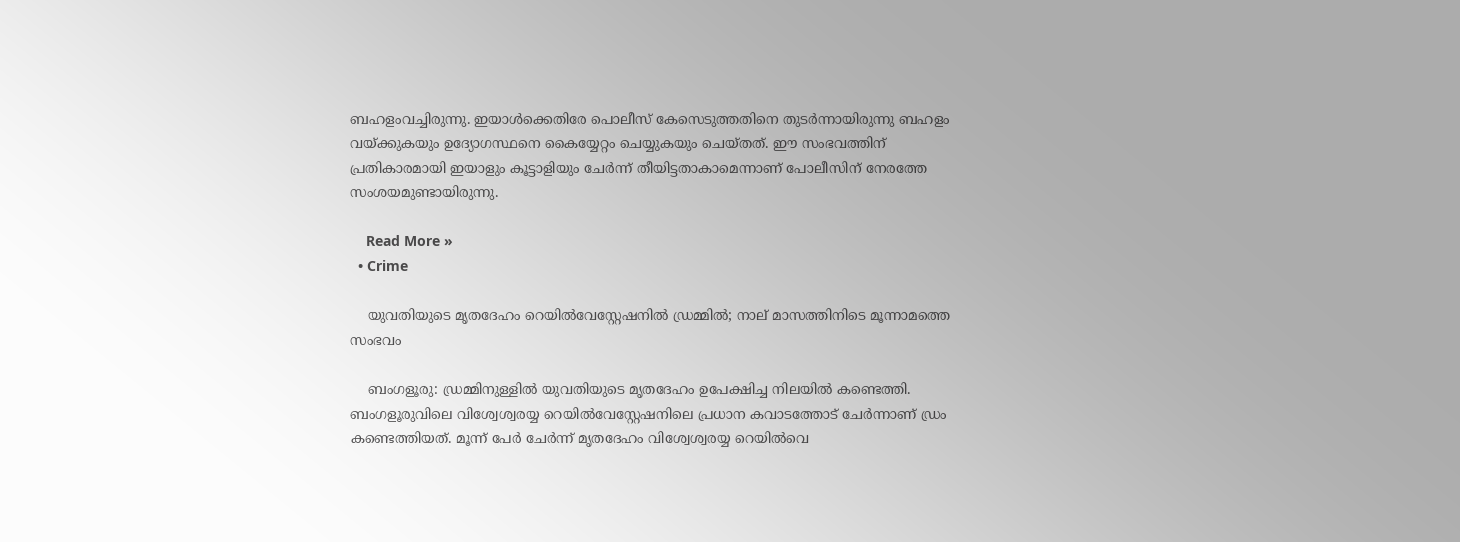ബഹളംവച്ചിരുന്നു. ഇയാള്‍ക്കെതിരേ പൊലീസ് കേസെടുത്തതിനെ തുടര്‍ന്നായിരുന്നു ബഹളം വയ്ക്കുകയും ഉദ്യോഗസ്ഥനെ കൈയ്യേറ്റം ചെയ്യുകയും ചെയ്തത്. ഈ സംഭവത്തിന് പ്രതികാരമായി ഇയാളും കൂട്ടാളിയും ചേര്‍ന്ന് തീയിട്ടതാകാമെന്നാണ് പോലീസിന് നേരത്തേ സംശയമുണ്ടായിരുന്നു.

    Read More »
  • Crime

    യുവതിയുടെ മൃതദേഹം റെയില്‍വേസ്റ്റേഷനില്‍ ഡ്രമ്മില്‍; നാല് മാസത്തിനിടെ മൂന്നാമത്തെ സംഭവം

    ബംഗളൂരു: ഡ്രമ്മിനുള്ളില്‍ യുവതിയുടെ മൃതദേഹം ഉപേക്ഷിച്ച നിലയില്‍ കണ്ടെത്തി. ബംഗളൂരുവിലെ വിശ്വേശ്വരയ്യ റെയില്‍വേസ്റ്റേഷനിലെ പ്രധാന കവാടത്തോട് ചേര്‍ന്നാണ് ഡ്രം കണ്ടെത്തിയത്. മൂന്ന് പേര്‍ ചേര്‍ന്ന് മൃതദേഹം വിശ്വേശ്വരയ്യ റെയില്‍വെ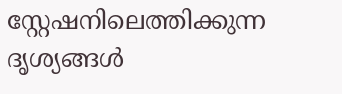സ്റ്റേഷനിലെത്തിക്കുന്ന ദൃശ്യങ്ങള്‍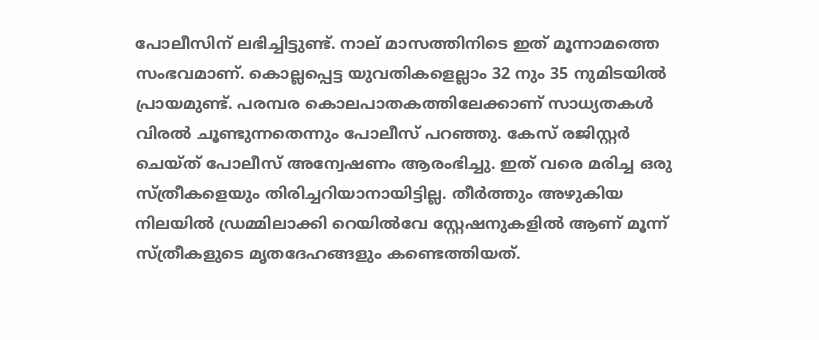പോലീസിന് ലഭിച്ചിട്ടുണ്ട്. നാല് മാസത്തിനിടെ ഇത് മൂന്നാമത്തെ സംഭവമാണ്. കൊല്ലപ്പെട്ട യുവതികളെല്ലാം 32 നും 35 നുമിടയില്‍ പ്രായമുണ്ട്. പരമ്പര കൊലപാതകത്തിലേക്കാണ് സാധ്യതകള്‍ വിരല്‍ ചൂണ്ടുന്നതെന്നും പോലീസ് പറഞ്ഞു. കേസ് രജിസ്റ്റര്‍ ചെയ്ത് പോലീസ് അന്വേഷണം ആരംഭിച്ചു. ഇത് വരെ മരിച്ച ഒരു സ്ത്രീകളെയും തിരിച്ചറിയാനായിട്ടില്ല. തീര്‍ത്തും അഴുകിയ നിലയില്‍ ഡ്രമ്മിലാക്കി റെയില്‍വേ സ്റ്റേഷനുകളില്‍ ആണ് മൂന്ന് സ്ത്രീകളുടെ മൃതദേഹങ്ങളും കണ്ടെത്തിയത്.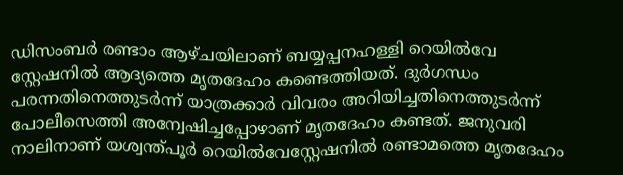ഡിസംബര്‍ രണ്ടാം ആഴ്ചയിലാണ് ബയ്യപ്പനഹള്ളി റെയില്‍വേ സ്റ്റേഷനില്‍ ആദ്യത്തെ മൃതദേഹം കണ്ടെത്തിയത്. ദുര്‍ഗന്ധം പരന്നതിനെത്തുടര്‍ന്ന് യാത്രക്കാര്‍ വിവരം അറിയിച്ചതിനെത്തുടര്‍ന്ന് പോലീസെത്തി അന്വേഷിച്ചപ്പോഴാണ് മൃതദേഹം കണ്ടത്. ജനുവരി നാലിനാണ് യശ്വന്ത്പൂര്‍ റെയില്‍വേസ്റ്റേഷനില്‍ രണ്ടാമത്തെ മൃതദേഹം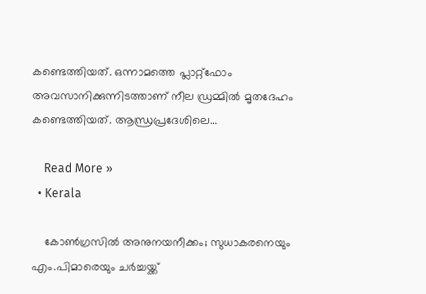കണ്ടെത്തിയത്. ഒന്നാമത്തെ പ്ലാറ്റ്‌ഫോം അവസാനിക്കുന്നിടത്താണ് നീല ഡ്രമ്മില്‍ മൃതദേഹം കണ്ടെത്തിയത്. ആന്ധ്രപ്രദേശിലെ…

    Read More »
  • Kerala

    കോണ്‍ഗ്രസില്‍ അനുനയനീക്കം; സുധാകരനെയും എം.പിമാരെയും ചര്‍ച്ചയ്ക്ക്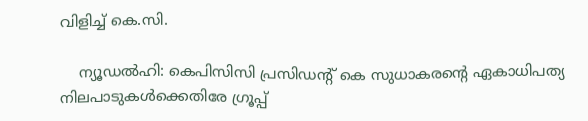വിളിച്ച് കെ.സി.

    ന്യൂഡല്‍ഹി: കെപിസിസി പ്രസിഡന്റ് കെ സുധാകരന്റെ ഏകാധിപത്യ നിലപാടുകള്‍ക്കെതിരേ ഗ്രൂപ്പ്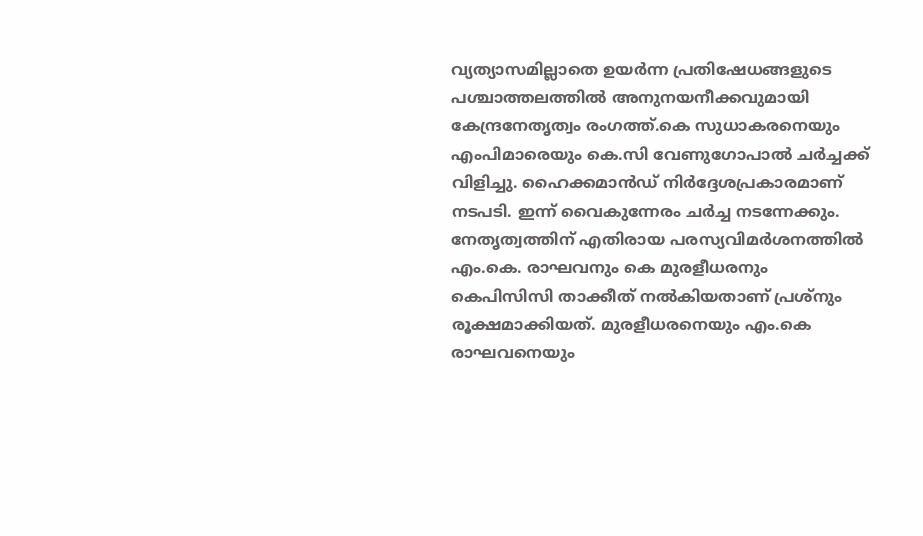വ്യത്യാസമില്ലാതെ ഉയര്‍ന്ന പ്രതിഷേധങ്ങളുടെ പശ്ചാത്തലത്തില്‍ അനുനയനീക്കവുമായി കേന്ദ്രനേതൃത്വം രംഗത്ത്.കെ സുധാകരനെയും എംപിമാരെയും കെ.സി വേണുഗോപാല്‍ ചര്‍ച്ചക്ക് വിളിച്ചു. ഹൈക്കമാന്‍ഡ് നിര്‍ദ്ദേശപ്രകാരമാണ് നടപടി. ഇന്ന് വൈകുന്നേരം ചര്‍ച്ച നടന്നേക്കും. നേതൃത്വത്തിന് എതിരായ പരസ്യവിമര്‍ശനത്തില്‍ എം.കെ. രാഘവനും കെ മുരളീധരനും കെപിസിസി താക്കീത് നല്‍കിയതാണ് പ്രശ്‌നും രൂക്ഷമാക്കിയത്. മുരളീധരനെയും എം.കെ രാഘവനെയും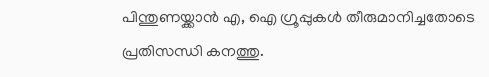പിന്തുണയ്ക്കാന്‍ എ, ഐ ഗ്രൂപ്പുകള്‍ തീരുമാനിച്ചതോടെ പ്രതിസന്ധി കനത്തു.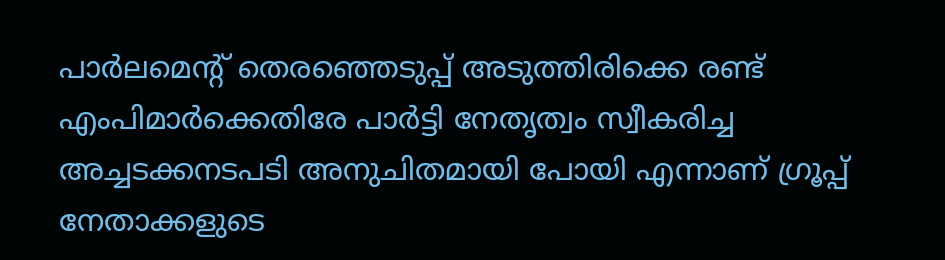പാര്‍ലമെന്റ് തെരഞ്ഞെടുപ്പ് അടുത്തിരിക്കെ രണ്ട് എംപിമാര്‍ക്കെതിരേ പാര്‍ട്ടി നേതൃത്വം സ്വീകരിച്ച അച്ചടക്കനടപടി അനുചിതമായി പോയി എന്നാണ് ഗ്രൂപ്പ് നേതാക്കളുടെ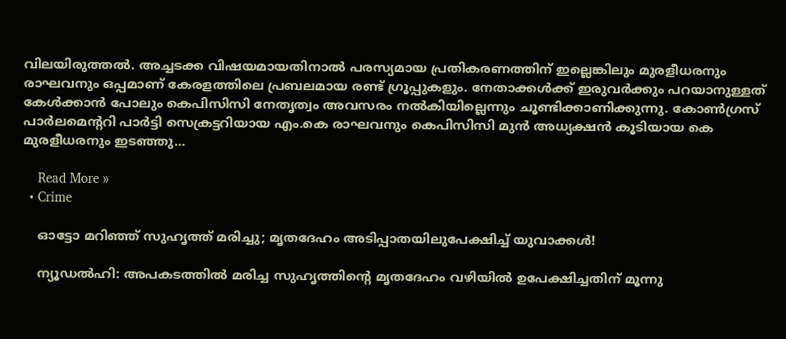വിലയിരുത്തല്‍. അച്ചടക്ക വിഷയമായതിനാല്‍ പരസ്യമായ പ്രതികരണത്തിന് ഇല്ലെങ്കിലും മുരളീധരനും രാഘവനും ഒപ്പമാണ് കേരളത്തിലെ പ്രബലമായ രണ്ട് ഗ്രൂപ്പുകളും. നേതാക്കള്‍ക്ക് ഇരുവര്‍ക്കും പറയാനുള്ളത് കേള്‍ക്കാന്‍ പോലും കെപിസിസി നേതൃത്വം അവസരം നല്‍കിയില്ലെന്നും ചൂണ്ടിക്കാണിക്കുന്നു. കോണ്‍ഗ്രസ് പാര്‍ലമെന്ററി പാര്‍ട്ടി സെക്രട്ടറിയായ എം.കെ രാഘവനും കെപിസിസി മുന്‍ അധ്യക്ഷന്‍ കൂടിയായ കെ മുരളീധരനും ഇടഞ്ഞു…

    Read More »
  • Crime

    ഓട്ടോ മറിഞ്ഞ് സുഹൃത്ത് മരിച്ചു; മൃതദേഹം അടിപ്പാതയിലുപേക്ഷിച്ച് യുവാക്കള്‍!

    ന്യൂഡല്‍ഹി: അപകടത്തില്‍ മരിച്ച സുഹൃത്തിന്റെ മൃതദേഹം വഴിയില്‍ ഉപേക്ഷിച്ചതിന് മൂന്നു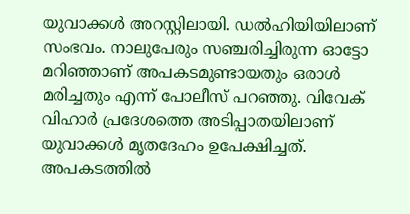യുവാക്കള്‍ അറസ്റ്റിലായി. ഡല്‍ഹിയിയിലാണ് സംഭവം. നാലുപേരും സഞ്ചരിച്ചിരുന്ന ഓട്ടോ മറിഞ്ഞാണ് അപകടമുണ്ടായതും ഒരാള്‍ മരിച്ചതും എന്ന് പോലീസ് പറഞ്ഞു. വിവേക് വിഹാര്‍ പ്രദേശത്തെ അടിപ്പാതയിലാണ് യുവാക്കള്‍ മൃതദേഹം ഉപേക്ഷിച്ചത്. അപകടത്തില്‍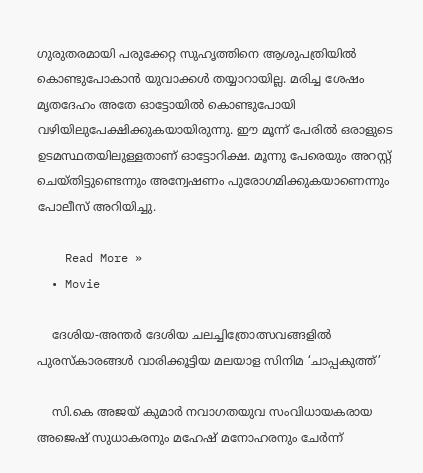ഗുരുതരമായി പരുക്കേറ്റ സുഹൃത്തിനെ ആശുപത്രിയില്‍ കൊണ്ടുപോകാന്‍ യുവാക്കള്‍ തയ്യാറായില്ല. മരിച്ച ശേഷം മൃതദേഹം അതേ ഓട്ടോയില്‍ കൊണ്ടുപോയി വഴിയിലുപേക്ഷിക്കുകയായിരുന്നു. ഈ മൂന്ന് പേരില്‍ ഒരാളുടെ ഉടമസ്ഥതയിലുള്ളതാണ് ഓട്ടോറിക്ഷ. മൂന്നു പേരെയും അറസ്റ്റ് ചെയ്തിട്ടുണ്ടെന്നും അന്വേഷണം പുരോഗമിക്കുകയാണെന്നും പോലീസ് അറിയിച്ചു.

    Read More »
  • Movie

    ദേശിയ-അന്തർ ദേശിയ ചലച്ചിത്രോത്സവങ്ങളിൽ പുരസ്കാരങ്ങൾ വാരിക്കൂട്ടിയ മലയാള സിനിമ ‘ചാപ്പകുത്ത്’

    സി.കെ അജയ് കുമാർ നവാഗതയുവ സംവിധായകരായ അജെഷ് സുധാകരനും മഹേഷ് മനോഹരനും ചേർന്ന്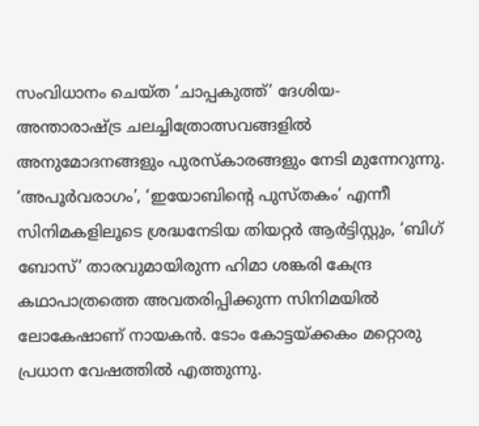സംവിധാനം ചെയ്ത ‘ചാപ്പകുത്ത്’ ദേശിയ- അന്താരാഷ്ട്ര ചലച്ചിത്രോത്സവങ്ങളിൽ അനുമോദനങ്ങളും പുരസ്കാരങ്ങളും നേടി മുന്നേറുന്നു. ‘അപൂർവരാഗം’, ‘ഇയോബിൻ്റെ പുസ്തകം’ എന്നീ സിനിമകളിലൂടെ ശ്രദ്ധനേടിയ തിയറ്റർ ആർട്ടിസ്റ്റും, ‘ബിഗ് ബോസ്’ താരവുമായിരുന്ന ഹിമാ ശങ്കരി കേന്ദ്ര കഥാപാത്രത്തെ അവതരിപ്പിക്കുന്ന സിനിമയിൽ ലോകേഷാണ് നായകൻ. ടോം കോട്ടയ്ക്കകം മറ്റൊരു പ്രധാന വേഷത്തിൽ എത്തുന്നു.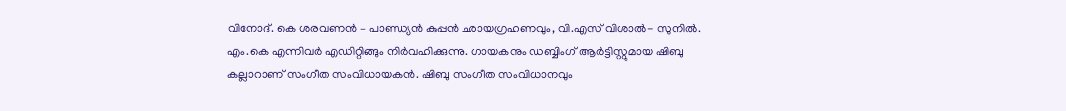വിനോദ്. കെ ശരവണൻ – പാണ്ഡ്യൻ കുപ്പൻ ഛായഗ്രഹണവും, വി.എസ് വിശാൽ- സുനിൽ. എം.കെ എന്നിവർ എഡിറ്റിങ്ങും നിർവഹിക്കുന്നു. ഗായകനും ഡബ്ബിംഗ് ആർട്ടിസ്റ്റുമായ ഷിബു കല്ലാറാണ് സംഗീത സംവിധായകൻ. ഷിബു സംഗീത സംവിധാനവും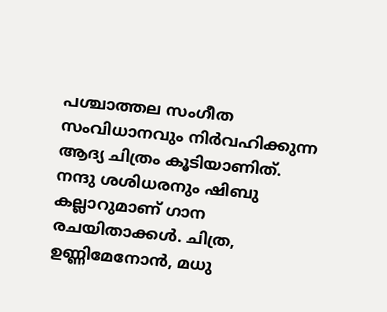പശ്ചാത്തല സംഗീത സംവിധാനവും നിർവഹിക്കുന്ന ആദ്യ ചിത്രം കൂടിയാണിത്. നന്ദു ശശിധരനും ഷിബു കല്ലാറുമാണ് ഗാന രചയിതാക്കൾ. ചിത്ര, ഉണ്ണിമേനോൻ, മധു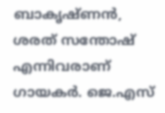ബാകൃഷ്ണൻ, ശരത് സന്തോഷ് എന്നിവരാണ് ഗായകർ. ജെ.എസ്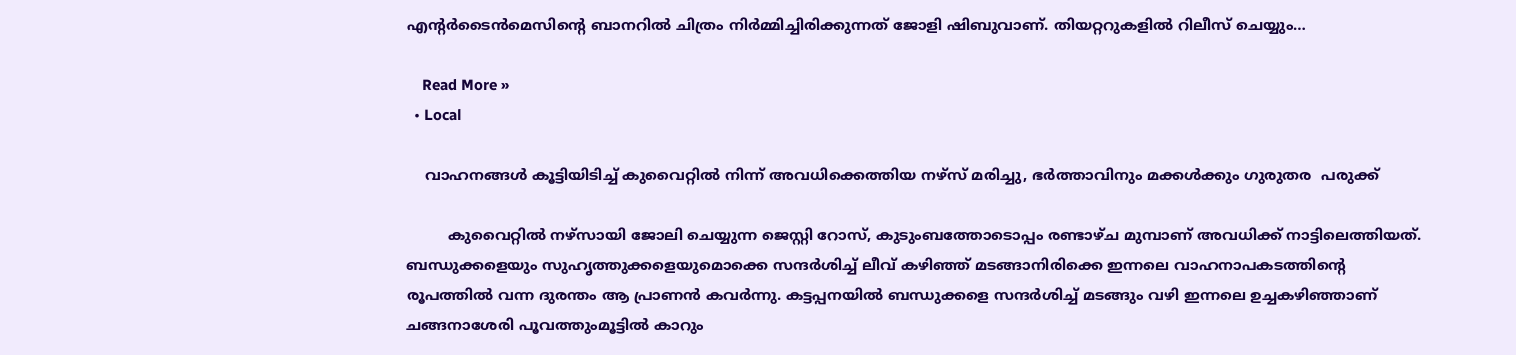എൻ്റർടൈൻമെസിൻ്റെ ബാനറിൽ ചിത്രം നിർമ്മിച്ചിരിക്കുന്നത് ജോളി ഷിബുവാണ്. തിയറ്ററുകളിൽ റിലീസ് ചെയ്യും…

    Read More »
  • Local

    വാഹനങ്ങൾ കൂട്ടിയിടിച്ച് കുവൈറ്റിൽ നിന്ന് അവധിക്കെത്തിയ നഴ്സ് മരിച്ചു, ഭർത്താവിനും മക്കൾക്കും ഗുരുതര  പരുക്ക്

         കുവൈറ്റിൽ നഴ്സായി ജോലി ചെയ്യുന്ന ജെസ്റ്റി റോസ്, കുടുംബത്തോടൊപ്പം രണ്ടാഴ്ച മുമ്പാണ് അവധിക്ക് നാട്ടിലെത്തിയത്. ബന്ധുക്കളെയും സുഹൃത്തുക്കളെയുമൊക്കെ സന്ദർശിച്ച് ലീവ് കഴിഞ്ഞ് മടങ്ങാനിരിക്കെ ഇന്നലെ വാഹനാപകടത്തിൻ്റെ രൂപത്തിൽ വന്ന ദുരന്തം ആ പ്രാണൻ കവർന്നു. കട്ടപ്പനയില്‍ ബന്ധുക്കളെ സന്ദർശിച്ച് മടങ്ങും വഴി ഇന്നലെ ഉച്ചകഴിഞ്ഞാണ് ചങ്ങനാശേരി പൂവത്തുംമൂട്ടിൽ കാറും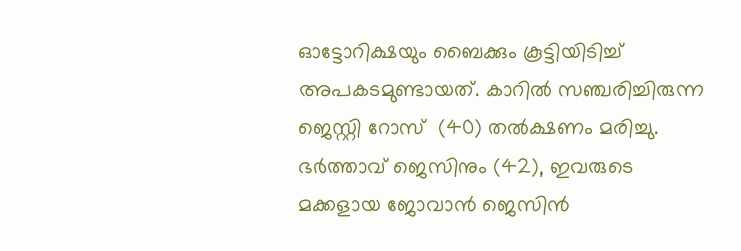ഓട്ടോറിക്ഷയും ബൈക്കും കൂട്ടിയിടിച്ച് അപകടമുണ്ടായത്. കാറിൽ സഞ്ചരിച്ചിരുന്ന ജെസ്റ്റി റോസ്  (40) തൽക്ഷണം മരിച്ചു. ഭർത്താവ് ജെസിനും (42), ഇവരുടെ മക്കളായ ജോവാന്‍ ജെസിന്‍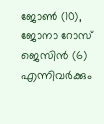ജോണ്‍ (10), ജോനാ റോസ് ജെസിന്‍ (6) എന്നിവര്‍ക്കും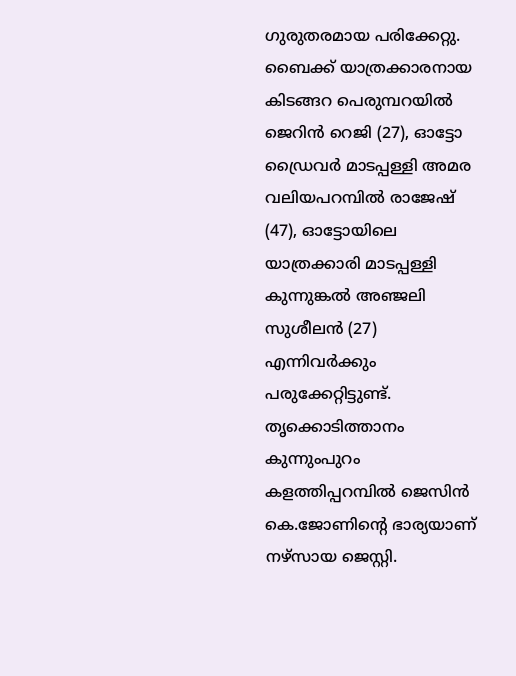ഗുരുതരമായ പരിക്കേറ്റു. ബൈക്ക് യാത്രക്കാരനായ കിടങ്ങറ പെരുമ്പറയിൽ ജെറിൻ റെജി (27), ഓട്ടോ ഡ്രൈവർ മാടപ്പള്ളി അമര വലിയപറമ്പിൽ രാജേഷ് (47), ഓട്ടോയിലെ യാത്രക്കാരി മാടപ്പള്ളി കുന്നുങ്കൽ അഞ്ജലി സുശീലൻ (27) എന്നിവർക്കും പരുക്കേറ്റിട്ടുണ്ട്. തൃക്കൊടിത്താനം കുന്നുംപുറം കളത്തിപ്പറമ്പിൽ ജെസിൻ കെ.ജോണിന്റെ ഭാര്യയാണ് നഴ്സായ ജെസ്റ്റി.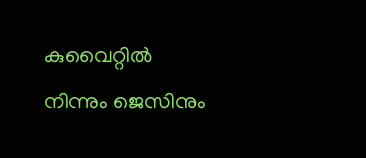കുവൈറ്റില്‍ നിന്നും ജെസിനും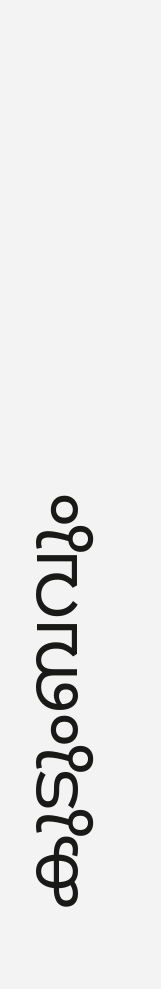കുടുംബവും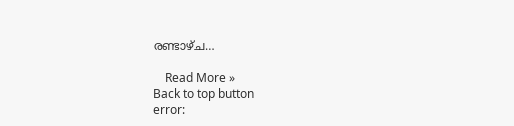രണ്ടാഴ്ച…

    Read More »
Back to top button
error: